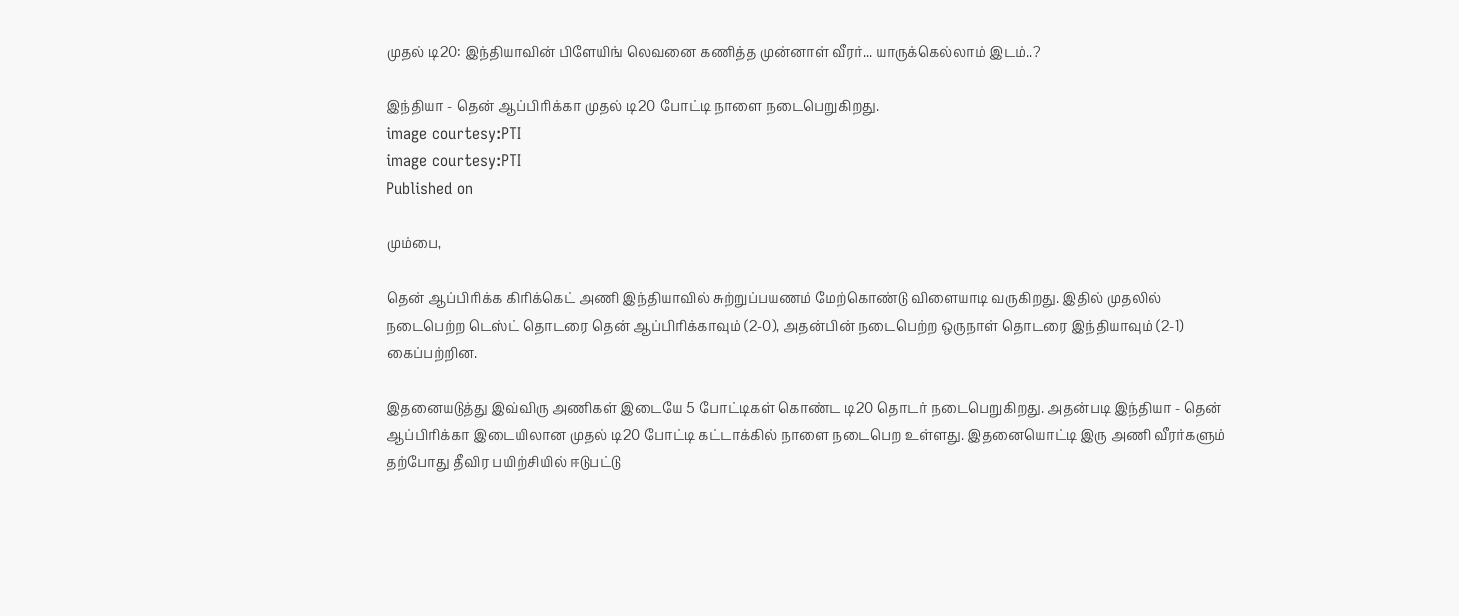முதல் டி20: இந்தியாவின் பிளேயிங் லெவனை கணித்த முன்னாள் வீரர்... யாருக்கெல்லாம் இடம்..?

இந்தியா - தென் ஆப்பிரிக்கா முதல் டி20 போட்டி நாளை நடைபெறுகிறது.
image courtesy:PTI
image courtesy:PTI
Published on

மும்பை,

தென் ஆப்பிரிக்க கிரிக்கெட் அணி இந்தியாவில் சுற்றுப்பயணம் மேற்கொண்டு விளையாடி வருகிறது. இதில் முதலில் நடைபெற்ற டெஸ்ட் தொடரை தென் ஆப்பிரிக்காவும் (2-0), அதன்பின் நடைபெற்ற ஒருநாள் தொடரை இந்தியாவும் (2-1) கைப்பற்றின.

இதனையடுத்து இவ்விரு அணிகள் இடையே 5 போட்டிகள் கொண்ட டி20 தொடர் நடைபெறுகிறது. அதன்படி இந்தியா - தென் ஆப்பிரிக்கா இடையிலான முதல் டி20 போட்டி கட்டாக்கில் நாளை நடைபெற உள்ளது. இதனையொட்டி இரு அணி வீரர்களும் தற்போது தீவிர பயிற்சியில் ஈடுபட்டு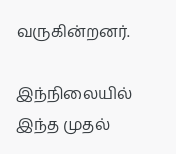வருகின்றனர்.

இந்நிலையில் இந்த முதல்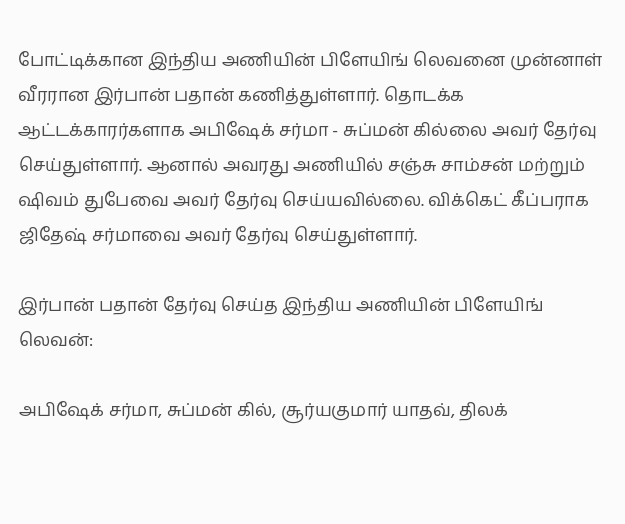போட்டிக்கான இந்திய அணியின் பிளேயிங் லெவனை முன்னாள் வீரரான இர்பான் பதான் கணித்துள்ளார். தொடக்க ஆட்டக்காரர்களாக அபிஷேக் சர்மா - சுப்மன் கில்லை அவர் தேர்வு செய்துள்ளார். ஆனால் அவரது அணியில் சஞ்சு சாம்சன் மற்றும் ஷிவம் துபேவை அவர் தேர்வு செய்யவில்லை. விக்கெட் கீப்பராக ஜிதேஷ் சர்மாவை அவர் தேர்வு செய்துள்ளார்.

இர்பான் பதான் தேர்வு செய்த இந்திய அணியின் பிளேயிங் லெவன்:

அபிஷேக் சர்மா, சுப்மன் கில், சூர்யகுமார் யாதவ், திலக்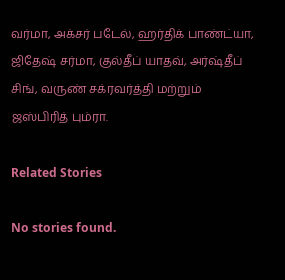வர்மா, அக்சர் படேல், ஹர்திக் பாண்ட்யா, ஜிதேஷ் சர்மா, குல்தீப் யாதவ், அர்ஷ்தீப் சிங், வருண் சக்ரவர்த்தி மற்றும் ஜஸ்பிரித் பும்ரா.

Related Stories

No stories found.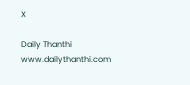X

Daily Thanthi
www.dailythanthi.com